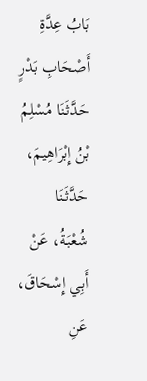بَابُ عِدَّةِ أَصْحَابِ بَدْرٍ
حَدَّثَنَا مُسْلِمُ بْنُ إِبْرَاهِيمَ، حَدَّثَنَا شُعْبَةُ، عَنْ أَبِي إِسْحَاقَ، عَنِ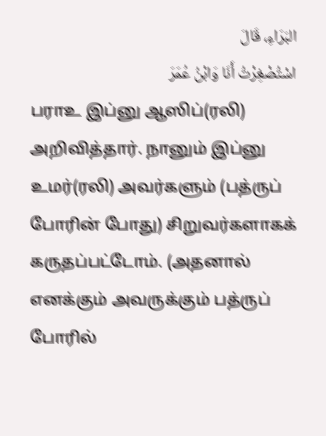البَرَاءِ، قَالَ
اسْتُصْغِرْتُ أَنَا وَابْنُ عُمَرَ
பராஉ இப்னு ஆஸிப்(ரலி) அறிவித்தார். நானும் இப்னு உமர்(ரலி) அவர்களும் (பத்ருப் போரின் போது) சிறுவர்களாகக் கருதப்பட்டோம். (அதனால் எனக்கும் அவருக்கும் பத்ருப் போரில்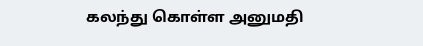கலந்து கொள்ள அனுமதி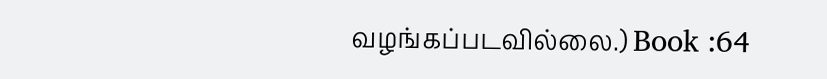வழங்கப்படவில்லை.) Book :64